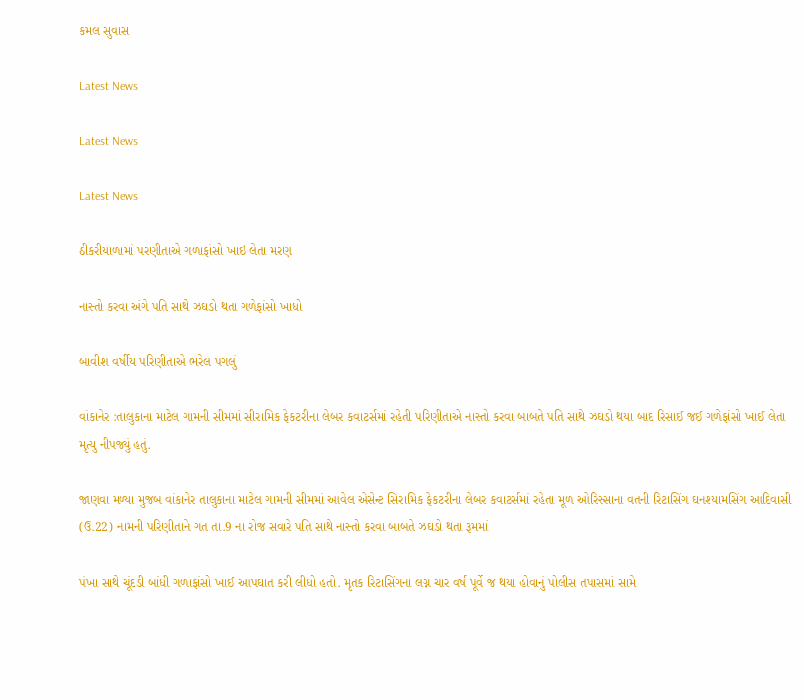કમલ સુવાસ

Latest News

Latest News

Latest News

ઠીકરીયાળામાં પરણીતાએ ગળાફાંસો ખાઇ લેતા મરણ

નાસ્તો કરવા અંગે પતિ સાથે ઝઘડો થતા ગળેફાંસો ખાધો

બાવીશ વર્ષીય પરિણીતાએ ભરેલ પગલું

વાંકાનેર :તાલુકાના માટેલ ગામની સીમમાં સીરામિક ફેકટરીના લેબર કવાટર્સમાં રહેતી પરિણીતાએ નાસ્તો કરવા બાબતે પતિ સાથે ઝઘડો થયા બાદ રિસાઈ જઈ ગળેફાંસો ખાઈ લેતા મૃત્યુ નીપજ્યું હતું.

જાણવા મળ્યા મુજબ વાંકાનેર તાલુકાના માટેલ ગામની સીમમાં આવેલ એસેન્ટ સિરામિક ફેકટરીના લેબર કવાટર્સમાં રહેતા મૂળ ઓરિસ્સાના વતની રિટાસિંગ ઘનશ્યામસિંગ આદિવાસી (ઉ.22) નામની પરિણીતાને ગત તા.9 ના રોજ સવારે પતિ સાથે નાસ્તો કરવા બાબતે ઝઘડો થતા રૂમમાં

પંખા સાથે ચૂંદડી બાંધી ગળાફાંસો ખાઈ આપઘાત કરી લીધો હતો. મૃતક રિટાસિંગના લગ્ન ચાર વર્ષ પૂર્વે જ થયા હોવાનું પોલીસ તપાસમાં સામે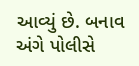આવ્યું છે. બનાવ અંગે પોલીસે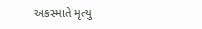અકસ્માતે મૃત્યુ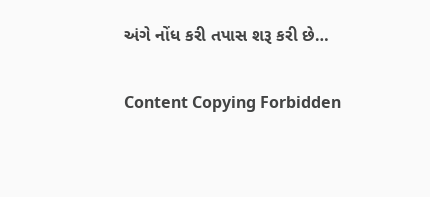અંગે નોંધ કરી તપાસ શરૂ કરી છે…

Content Copying Forbidden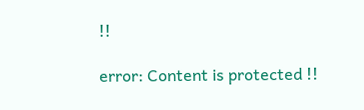!!

error: Content is protected !!